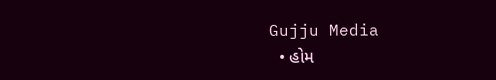Gujju Media
  • હોમ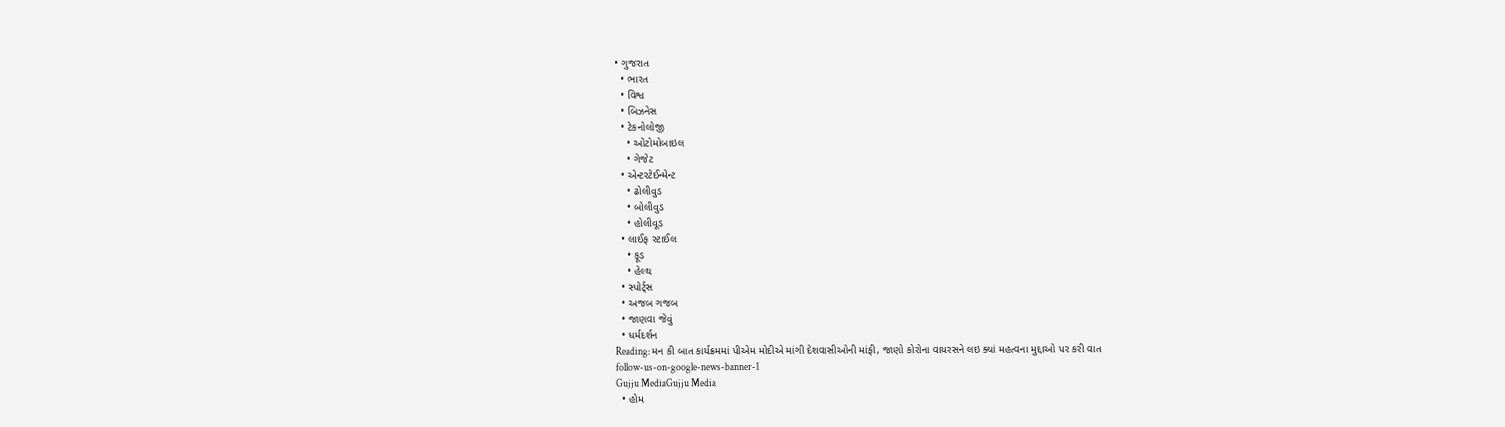• ગુજરાત
  • ભારત
  • વિશ્વ
  • બિઝનેસ
  • ટેકનોલોજી
    • ઓટોમોબાઇલ
    • ગેજેટ
  • એન્ટરટેઈન્મેન્ટ
    • ઢોલીવુડ
    • બોલીવુડ
    • હોલીવૂડ
  • લાઈફ સ્ટાઈલ
    • ફૂડ
    • હેલ્થ
  • સ્પોર્ટ્સ
  • અજબ ગજબ
  • જાણવા જેવું
  • ધર્મદર્શન
Reading: મન કી બાત કાર્યક્રમમાં પીએમ મોદીએ માંગી દેશવાસીઓની માંફી, જાણો કોરોના વાયરસને લઇ ક્યાં મહત્વના મુદ્દાઓ પર કરી વાત
follow-us-on-google-news-banner-1
Gujju MediaGujju Media
  • હોમ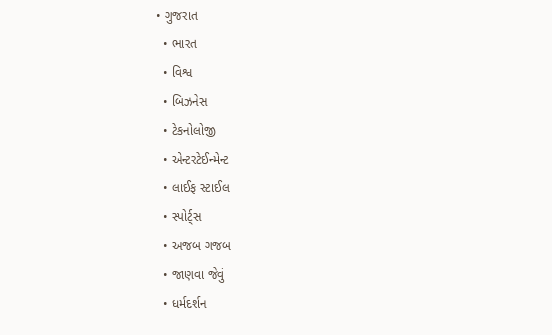• ગુજરાત
  • ભારત
  • વિશ્વ
  • બિઝનેસ
  • ટેકનોલોજી
  • એન્ટરટેઈન્મેન્ટ
  • લાઈફ સ્ટાઈલ
  • સ્પોર્ટ્સ
  • અજબ ગજબ
  • જાણવા જેવું
  • ધર્મદર્શન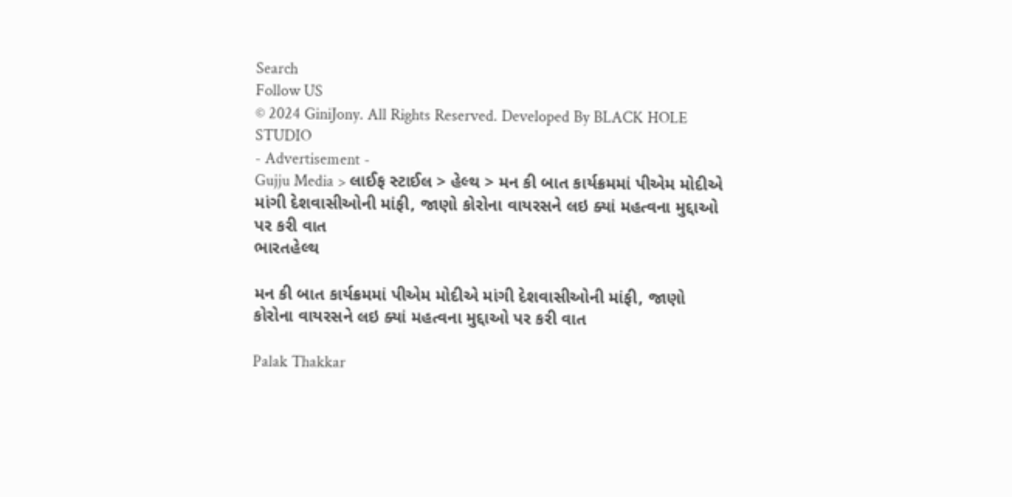Search
Follow US
© 2024 GiniJony. All Rights Reserved. Developed By BLACK HOLE STUDIO
- Advertisement -
Gujju Media > લાઈફ સ્ટાઈલ > હેલ્થ > મન કી બાત કાર્યક્રમમાં પીએમ મોદીએ માંગી દેશવાસીઓની માંફી, જાણો કોરોના વાયરસને લઇ ક્યાં મહત્વના મુદ્દાઓ પર કરી વાત
ભારતહેલ્થ

મન કી બાત કાર્યક્રમમાં પીએમ મોદીએ માંગી દેશવાસીઓની માંફી, જાણો કોરોના વાયરસને લઇ ક્યાં મહત્વના મુદ્દાઓ પર કરી વાત

Palak Thakkar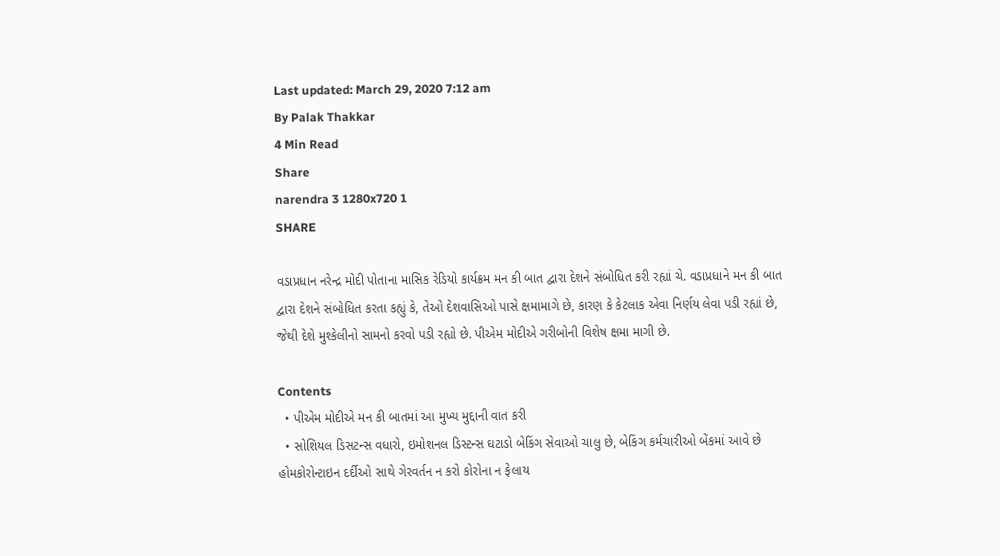Last updated: March 29, 2020 7:12 am
By Palak Thakkar
4 Min Read
Share
narendra 3 1280x720 1
SHARE

વડાપ્રધાન નરેન્દ્ર મોદી પોતાના માસિક રેડિયો કાર્યક્રમ મન કી બાત દ્વારા દેશને સંબોધિત કરી રહ્યાં ચે. વડાપ્રધાને મન કી બાત દ્વારા દેશને સંબોધિત કરતા કહ્યું કે, તેઓ દેશવાસિઓ પાસે ક્ષમામાગે છે, કારણ કે કેટલાક એવા નિર્ણય લેવા પડી રહ્યાં છે, જેથી દેશે મુશ્કેલીનો સામનો કરવો પડી રહ્યો છે. પીએમ મોદીએ ગરીબોની વિશેષ ક્ષમા માગી છે.

Contents
  • પીએમ મોદીએ મન કી બાતમાં આ મુખ્ય મુદ્દાની વાત કરી
  • સોશિયલ ડિસટન્સ વધારો, ઇમોશનલ ડિસ્ટન્સ ઘટાડો બેકિંગ સેવાઓ ચાલુ છે, બેકિંગ કર્મચારીઓ બેંકમાં આવે છે હોમકોરોન્ટાઇન દર્દીઓ સાથે ગેરવર્તન ન કરો કોરોના ન ફેલાય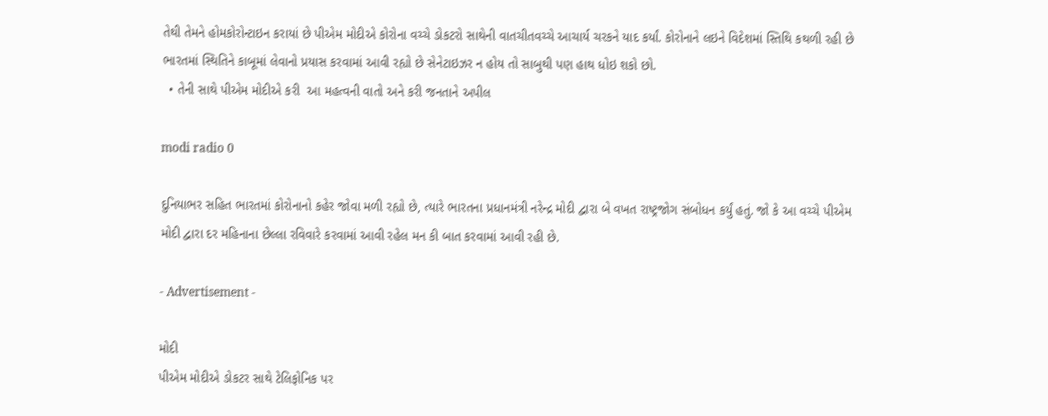તેથી તેમને હોમકોરોન્ટાઇન કરાયાં છે પીએમ મોદીએ કોરોના વચ્ચે ડોકટરો સાથેની વાતચીતવચ્ચે આચાર્ય ચરકને યાદ કર્યાં. કોરોનાને લઇને વિદેશમાં સ્તિથિ કથળી રહી છે ભારતમાં સ્થિતિને કાબૂમાં લેવાનો પ્રયાસ કરવામાં આવી રહ્યો છે સેનેટાઇઝર ન હોય તો સાબુથી પણ હાથ ધોઇ શકો છો.
  • તેની સાથે પીએમ મોદીએ કરી  આ મહત્વની વાતો અને કરી જનતાને અપીલ

modi radio 0

દુનિયાભર સહિત ભારતમાં કોરોનાનો કહેર જોવા મળી રહ્યો છે, ત્યારે ભારતના પ્રધાનમંત્રી નરેન્દ્ર મોદી દ્વારા બે વખત રાષ્ટ્રજોગ સંબોધન કર્યું હતું. જો કે આ વચ્ચે પીએમ મોદી દ્વારા દર મહિનાના છેલ્લા રવિવારે કરવામાં આવી રહેલ મન કી બાત કરવામાં આવી રહી છે.

- Advertisement -

મોદી
પીએમ મોદીએ ડોકટર સાથે ટેલિફોનિક પર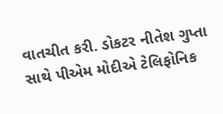વાતચીત કરી. ડોકટર નીતેશ ગુપ્તા સાથે પીએમ મોદીએ ટેલિફોનિક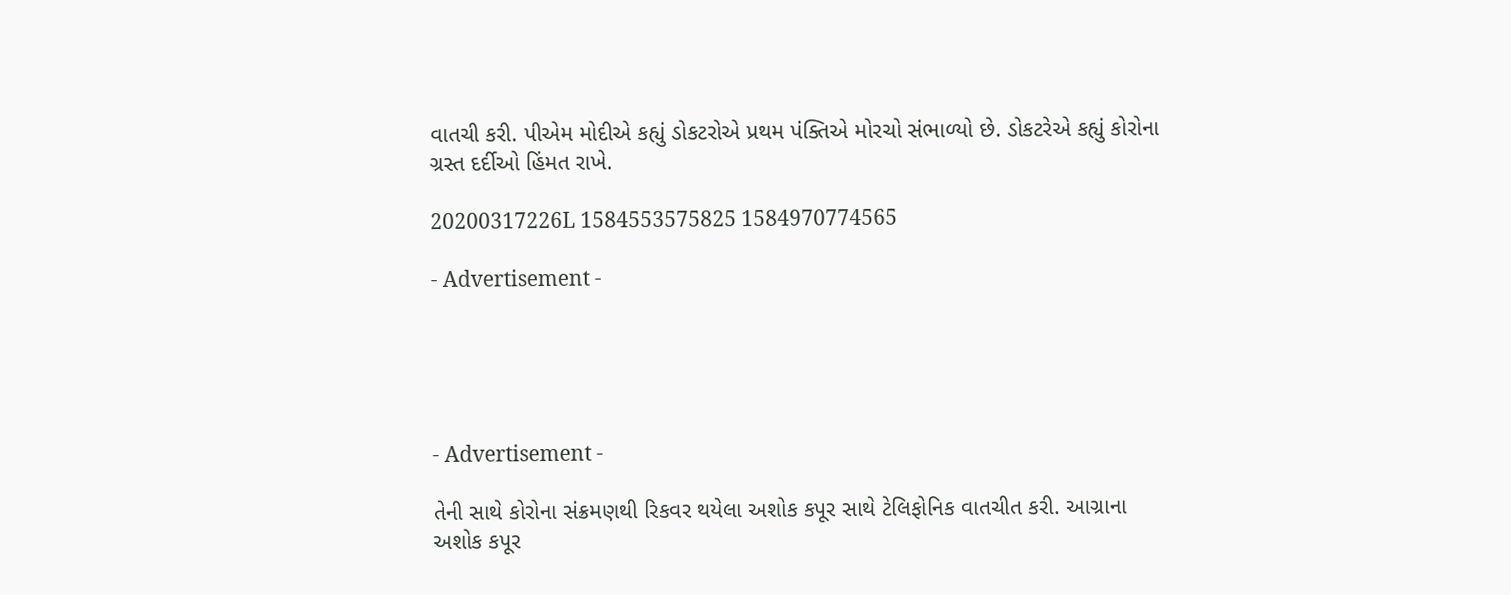વાતચી કરી. પીએમ મોદીએ કહ્યું ડોકટરોએ પ્રથમ પંક્તિએ મોરચો સંભાળ્યો છે. ડોકટરેએ કહ્યું કોરોના ગ્રસ્ત દર્દીઓ હિંમત રાખે.

20200317226L 1584553575825 1584970774565

- Advertisement -





- Advertisement -

તેની સાથે કોરોના સંક્રમણથી રિકવર થયેલા અશોક કપૂર સાથે ટેલિફોનિક વાતચીત કરી. આગ્રાના અશોક કપૂર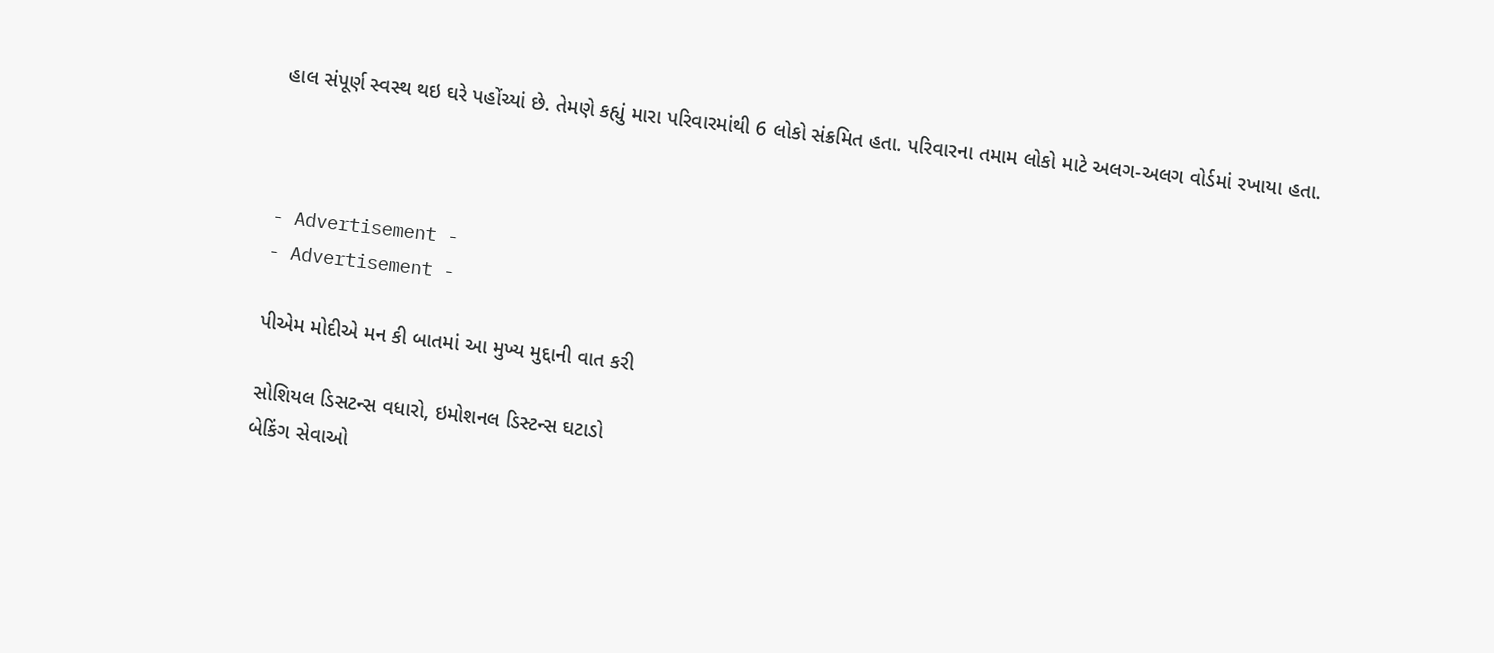હાલ સંપૂર્ણ સ્વસ્થ થઇ ઘરે પહોંચ્યાં છે. તેમણે કહ્યું મારા પરિવારમાંથી 6 લોકો સંક્રમિત હતા. પરિવારના તમામ લોકો માટે અલગ-અલગ વોર્ડમાં રખાયા હતા.



- Advertisement -
- Advertisement -

પીએમ મોદીએ મન કી બાતમાં આ મુખ્ય મુદ્દાની વાત કરી

સોશિયલ ડિસટન્સ વધારો, ઇમોશનલ ડિસ્ટન્સ ઘટાડો
બેકિંગ સેવાઓ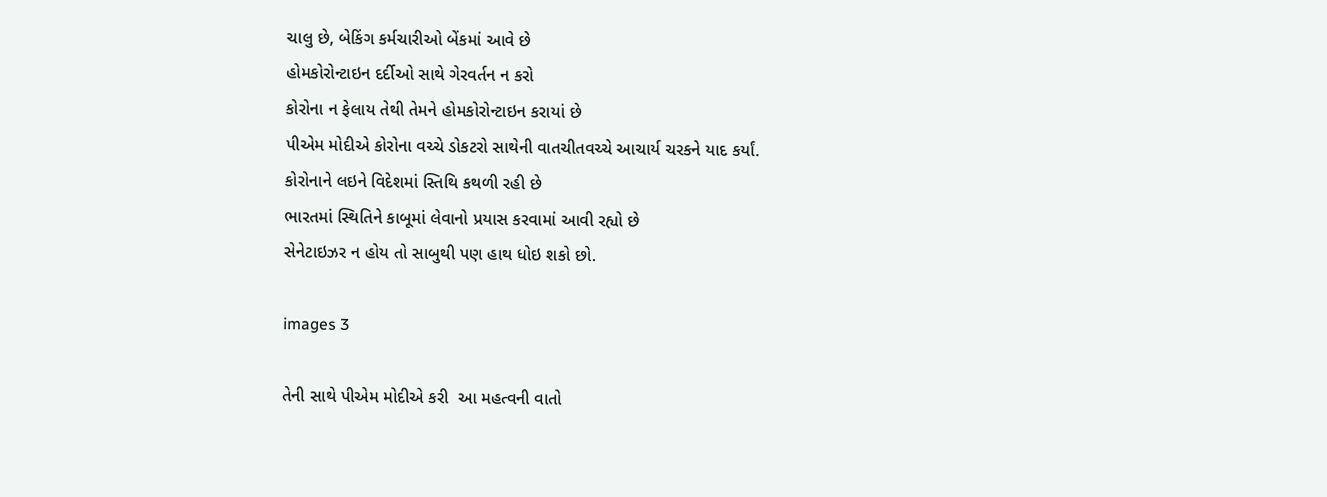ચાલુ છે, બેકિંગ કર્મચારીઓ બેંકમાં આવે છે
હોમકોરોન્ટાઇન દર્દીઓ સાથે ગેરવર્તન ન કરો
કોરોના ન ફેલાય તેથી તેમને હોમકોરોન્ટાઇન કરાયાં છે
પીએમ મોદીએ કોરોના વચ્ચે ડોકટરો સાથેની વાતચીતવચ્ચે આચાર્ય ચરકને યાદ કર્યાં.
કોરોનાને લઇને વિદેશમાં સ્તિથિ કથળી રહી છે
ભારતમાં સ્થિતિને કાબૂમાં લેવાનો પ્રયાસ કરવામાં આવી રહ્યો છે
સેનેટાઇઝર ન હોય તો સાબુથી પણ હાથ ધોઇ શકો છો.

images 3

તેની સાથે પીએમ મોદીએ કરી  આ મહત્વની વાતો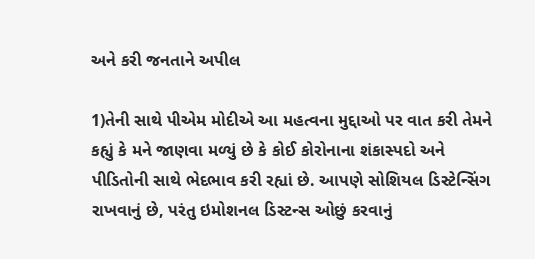અને કરી જનતાને અપીલ

1)તેની સાથે પીએમ મોદીએ આ મહત્વના મુદ્દાઓ પર વાત કરી તેમને કહ્યું કે મને જાણવા મળ્યું છે કે કોઈ કોરોનાના શંકાસ્પદો અને પીડિતોની સાથે ભેદભાવ કરી રહ્યાં છે. આપણે સોશિયલ ડિસ્ટેન્સિંગ રાખવાનું છે, પરંતુ ઇમોશનલ ડિસ્ટન્સ ઓછું કરવાનું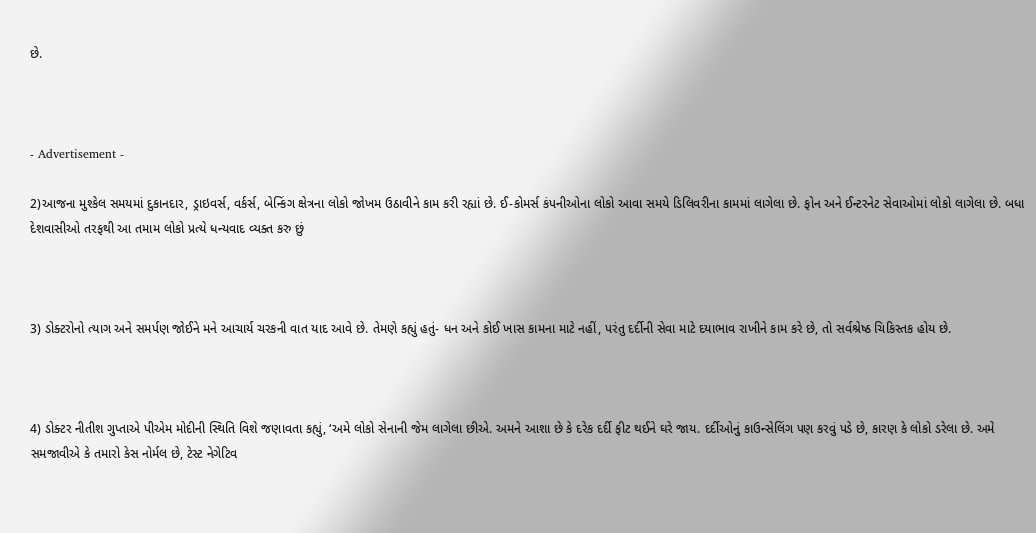છે.



- Advertisement -

2)આજના મુશ્કેલ સમયમાં દુકાનદાર, ડ્રાઇવર્સ, વર્કર્સ, બેન્કિંગ ક્ષેત્રના લોકો જોખમ ઉઠાવીને કામ કરી રહ્યાં છે. ઈ-કોમર્સ કંપનીઓના લોકો આવા સમયે ડિલિવરીના કામમાં લાગેલા છે. ફોન અને ઈન્ટરનેટ સેવાઓમાં લોકો લાગેલા છે. બધા દેશવાસીઓ તરફથી આ તમામ લોકો પ્રત્યે ધન્યવાદ વ્યક્ત કરુ છું



3) ડોક્ટરોનો ત્યાગ અને સમર્પણ જોઈને મને આચાર્ય ચરકની વાત યાદ આવે છે. તેમણે કહ્યું હતું- ધન અને કોઈ ખાસ કામના માટે નહીં, પરંતુ દર્દીની સેવા માટે દયાભાવ રાખીને કામ કરે છે, તો સર્વશ્રેષ્ઠ ચિકિસ્તક હોય છે.



4) ડોક્ટર નીતીશ ગુપ્તાએ પીએમ મોદીની સ્થિતિ વિશે જણાવતા કહ્યું, ‘અમે લોકો સેનાની જેમ લાગેલા છીએ. અમને આશા છે કે દરેક દર્દી ફીટ થઈને ઘરે જાય. દર્દીઓનું કાઉન્સેલિંગ પણ કરવું પડે છે, કારણ કે લોકો ડરેલા છે. અમે સમજાવીએ કે તમારો કેસ નોર્મલ છે, ટેસ્ટ નેગેટિવ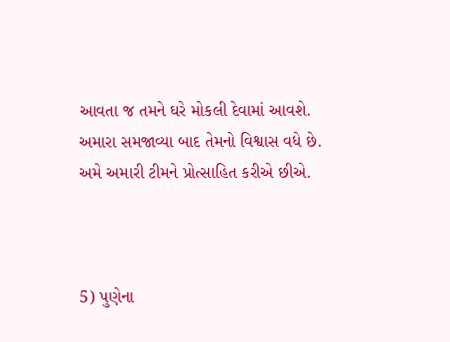આવતા જ તમને ઘરે મોકલી દેવામાં આવશે. અમારા સમજાવ્યા બાદ તેમનો વિશ્વાસ વધે છે. અમે અમારી ટીમને પ્રોત્સાહિત કરીએ છીએ.



5) પુણેના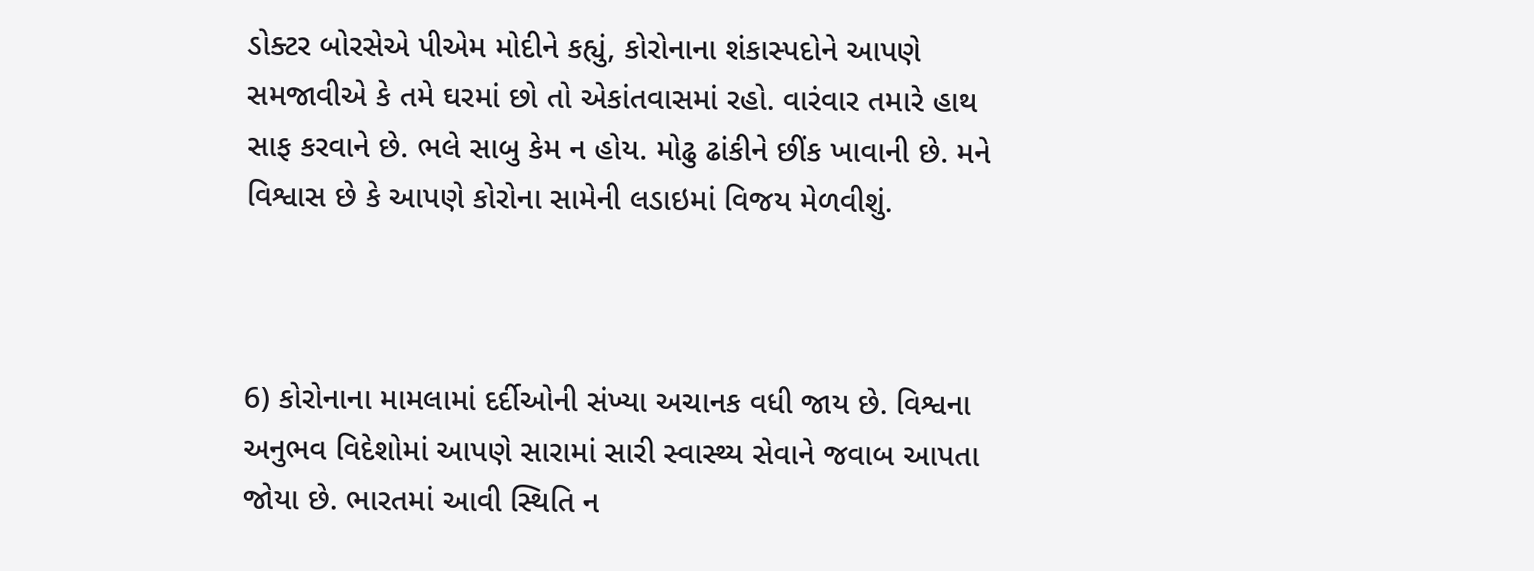ડોક્ટર બોરસેએ પીએમ મોદીને કહ્યું, કોરોનાના શંકાસ્પદોને આપણે સમજાવીએ કે તમે ઘરમાં છો તો એકાંતવાસમાં રહો. વારંવાર તમારે હાથ સાફ કરવાને છે. ભલે સાબુ કેમ ન હોય. મોઢુ ઢાંકીને છીંક ખાવાની છે. મને વિશ્વાસ છે કે આપણે કોરોના સામેની લડાઇમાં વિજય મેળવીશું.



6) કોરોનાના મામલામાં દર્દીઓની સંખ્યા અચાનક વધી જાય છે. વિશ્વના અનુભવ વિદેશોમાં આપણે સારામાં સારી સ્વાસ્થ્ય સેવાને જવાબ આપતા જોયા છે. ભારતમાં આવી સ્થિતિ ન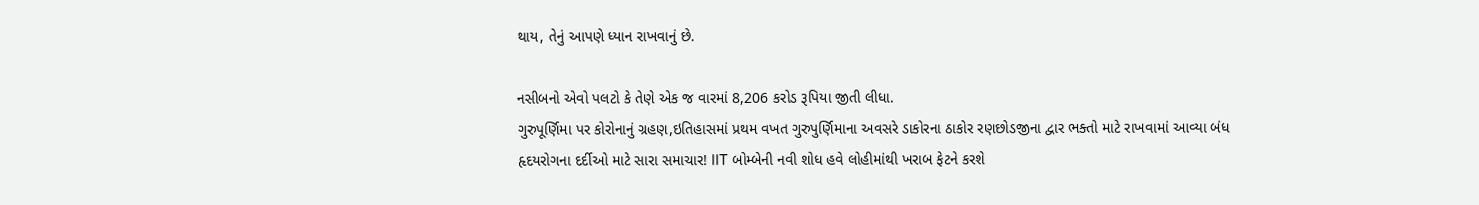થાય, તેનું આપણે ધ્યાન રાખવાનું છે.

નસીબનો એવો પલટો કે તેણે એક જ વારમાં 8,206 કરોડ રૂપિયા જીતી લીધા.
ગુરુપૂર્ણિમા પર કોરોનાનું ગ્રહણ,ઇતિહાસમાં પ્રથમ વખત ગુરુપુર્ણિમાના અવસરે ડાકોરના ઠાકોર રણછોડજીના દ્વાર ભક્તો માટે રાખવામાં આવ્યા બંધ
હૃદયરોગના દર્દીઓ માટે સારા સમાચાર! IIT બોમ્બેની નવી શોધ હવે લોહીમાંથી ખરાબ ફેટને કરશે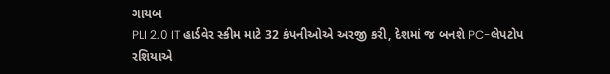ગાયબ
PLI 2.0 IT હાર્ડવેર સ્કીમ માટે 32 કંપનીઓએ અરજી કરી, દેશમાં જ બનશે PC-લેપટોપ
રશિયાએ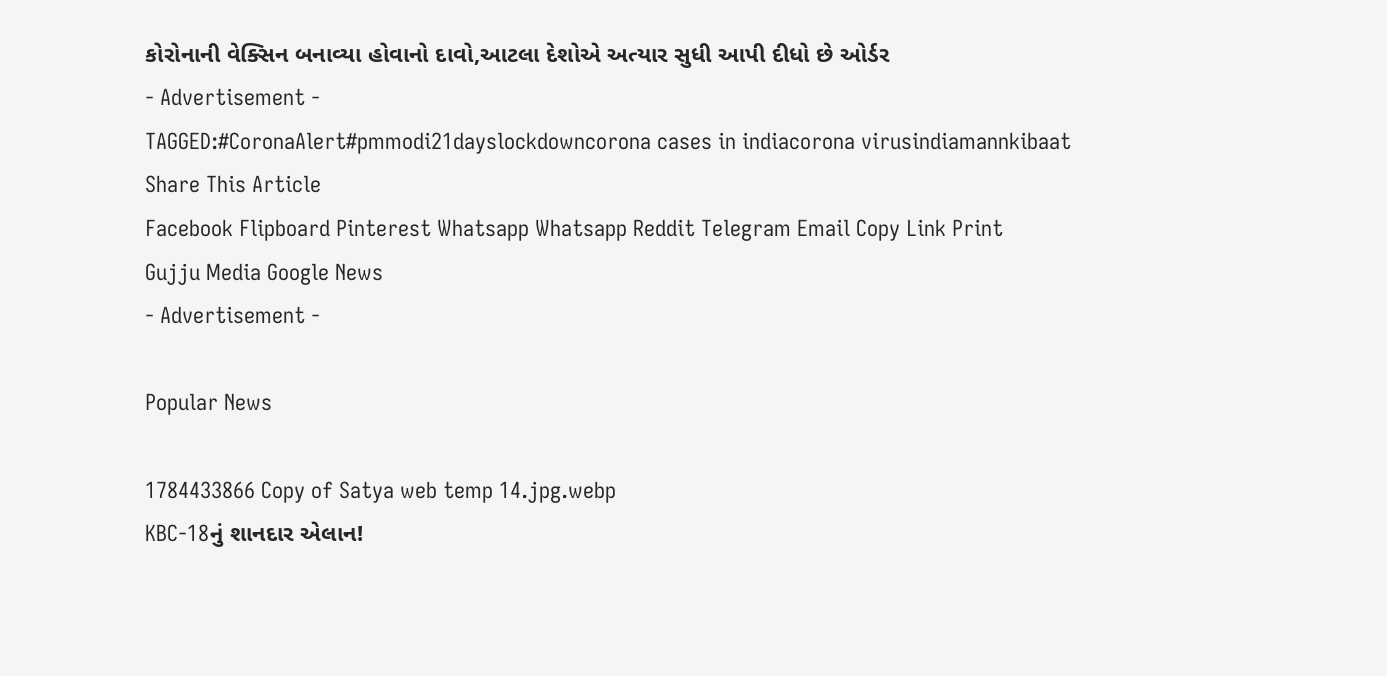કોરોનાની વેક્સિન બનાવ્યા હોવાનો દાવો,આટલા દેશોએ અત્યાર સુધી આપી દીધો છે ઓર્ડર
- Advertisement -
TAGGED:#CoronaAlert#pmmodi21dayslockdowncorona cases in indiacorona virusindiamannkibaat
Share This Article
Facebook Flipboard Pinterest Whatsapp Whatsapp Reddit Telegram Email Copy Link Print
Gujju Media Google News
- Advertisement -

Popular News

1784433866 Copy of Satya web temp 14.jpg.webp
KBC-18નું શાનદાર એલાન!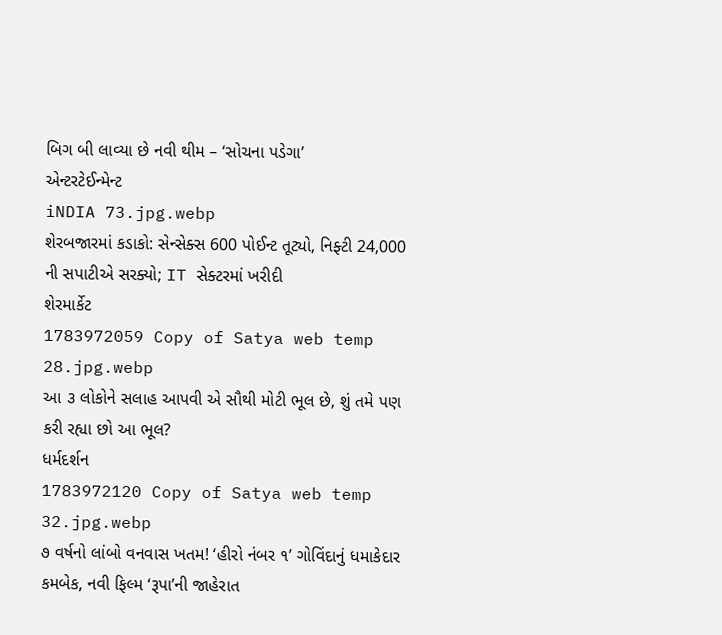બિગ બી લાવ્યા છે નવી થીમ – ‘સોચના પડેગા’
એન્ટરટેઈન્મેન્ટ
iNDIA 73.jpg.webp
શેરબજારમાં કડાકો: સેન્સેક્સ 600 પોઈન્ટ તૂટ્યો, નિફ્ટી 24,000 ની સપાટીએ સરક્યો; IT સેક્ટરમાં ખરીદી
શેરમાર્કેટ
1783972059 Copy of Satya web temp 28.jpg.webp
આ ૩ લોકોને સલાહ આપવી એ સૌથી મોટી ભૂલ છે, શું તમે પણ કરી રહ્યા છો આ ભૂલ?
ધર્મદર્શન
1783972120 Copy of Satya web temp 32.jpg.webp
૭ વર્ષનો લાંબો વનવાસ ખતમ! ‘હીરો નંબર ૧’ ગોવિંદાનું ધમાકેદાર કમબેક, નવી ફિલ્મ ‘રૂપા’ની જાહેરાત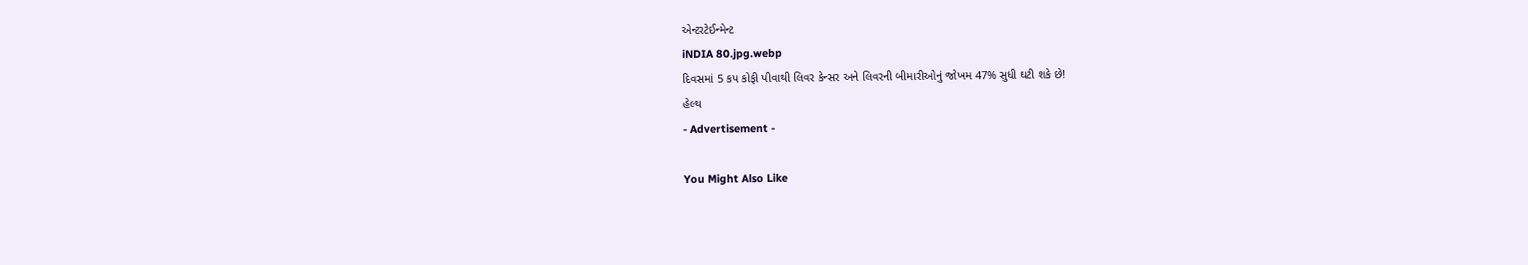એન્ટરટેઈન્મેન્ટ
iNDIA 80.jpg.webp
દિવસમાં 5 કપ કોફી પીવાથી લિવર કેન્સર અને લિવરની બીમારીઓનું જોખમ 47% સુધી ઘટી શકે છે!
હેલ્થ
- Advertisement -

You Might Also Like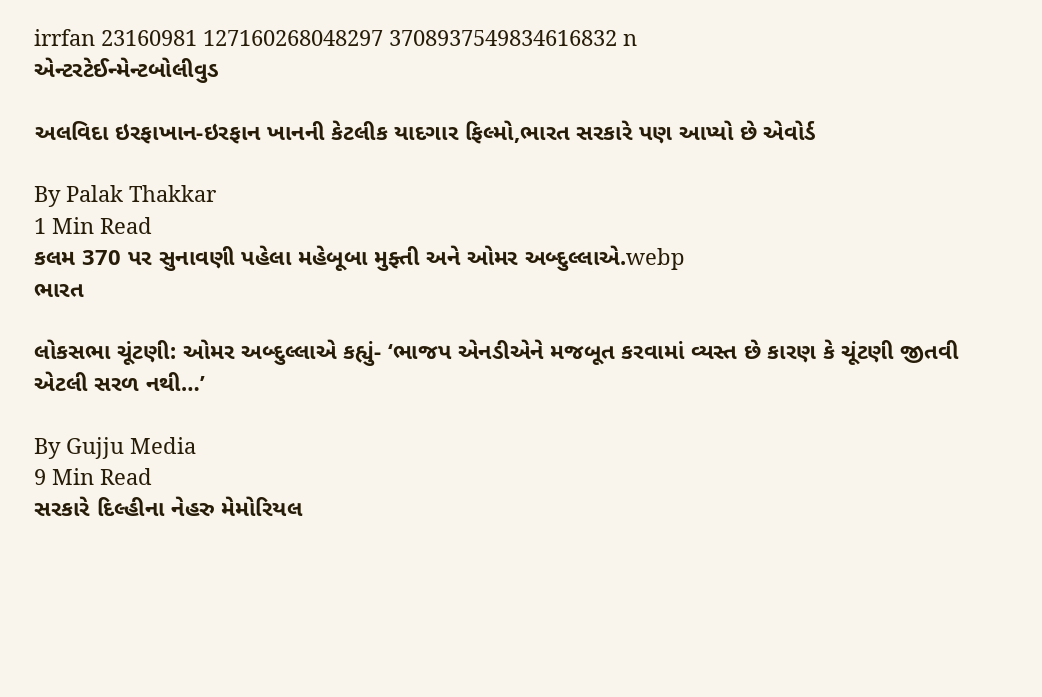irrfan 23160981 127160268048297 3708937549834616832 n
એન્ટરટેઈન્મેન્ટબોલીવુડ

અલવિદા ઇરફાખાન-ઇરફાન ખાનની કેટલીક યાદગાર ફિલ્મો,ભારત સરકારે પણ આપ્યો છે એવોર્ડ

By Palak Thakkar
1 Min Read
કલમ 370 પર સુનાવણી પહેલા મહેબૂબા મુફ્તી અને ઓમર અબ્દુલ્લાએ.webp
ભારત

લોકસભા ચૂંટણી: ઓમર અબ્દુલ્લાએ કહ્યું- ‘ભાજપ એનડીએને મજબૂત કરવામાં વ્યસ્ત છે કારણ કે ચૂંટણી જીતવી એટલી સરળ નથી…’

By Gujju Media
9 Min Read
સરકારે દિલ્હીના નેહરુ મેમોરિયલ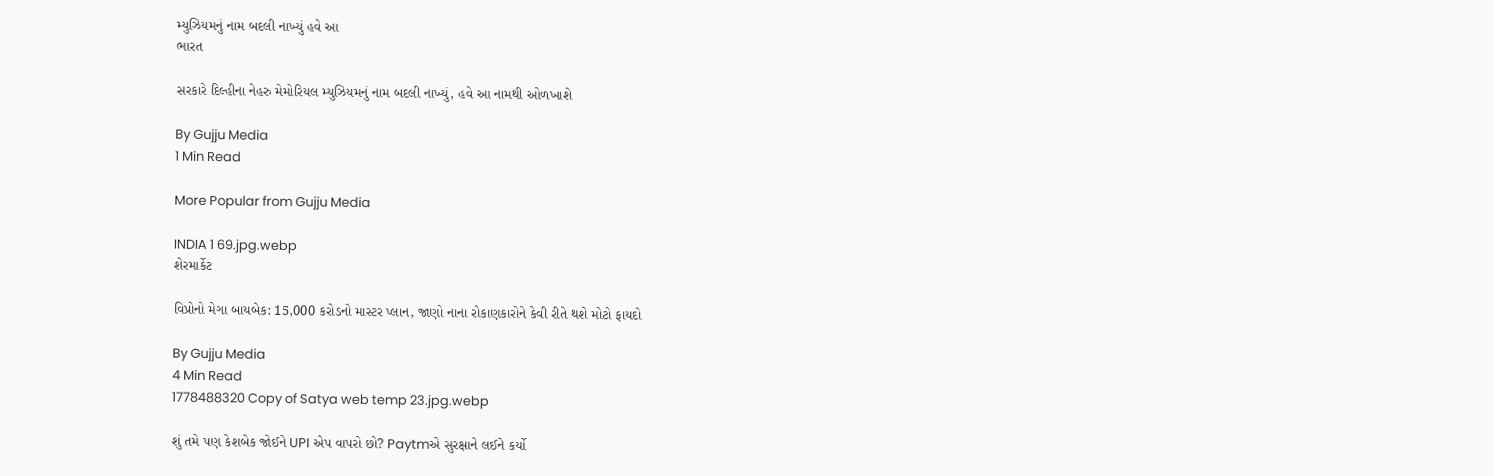મ્યુઝિયમનું નામ બદલી નાખ્યું હવે આ
ભારત

સરકારે દિલ્હીના નેહરુ મેમોરિયલ મ્યુઝિયમનું નામ બદલી નાખ્યું, હવે આ નામથી ઓળખાશે

By Gujju Media
1 Min Read

More Popular from Gujju Media

INDIA 1 69.jpg.webp
શેરમાર્કેટ

વિપ્રોનો મેગા બાયબેક: 15,000 કરોડનો માસ્ટર પ્લાન, જાણો નાના રોકાણકારોને કેવી રીતે થશે મોટો ફાયદો

By Gujju Media
4 Min Read
1778488320 Copy of Satya web temp 23.jpg.webp

શું તમે પણ કેશબેક જોઈને UPI એપ વાપરો છો? Paytmએ સુરક્ષાને લઈને કર્યો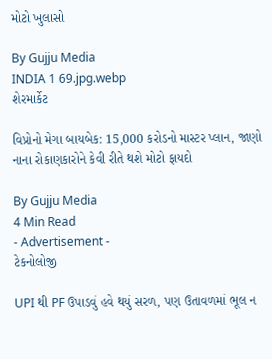મોટો ખુલાસો

By Gujju Media
INDIA 1 69.jpg.webp
શેરમાર્કેટ

વિપ્રોનો મેગા બાયબેક: 15,000 કરોડનો માસ્ટર પ્લાન, જાણો નાના રોકાણકારોને કેવી રીતે થશે મોટો ફાયદો

By Gujju Media
4 Min Read
- Advertisement -
ટેકનોલોજી

UPI થી PF ઉપાડવું હવે થયું સરળ, પણ ઉતાવળમાં ભૂલ ન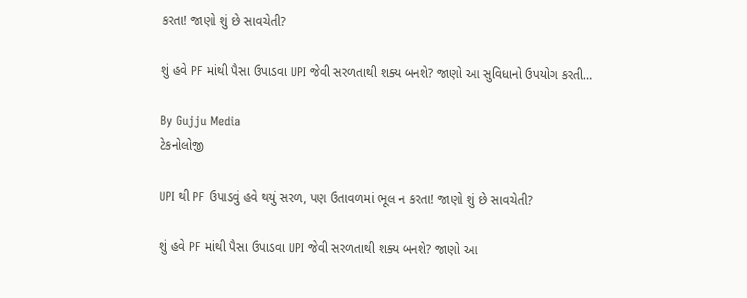કરતા! જાણો શું છે સાવચેતી?

શું હવે PF માંથી પૈસા ઉપાડવા UPI જેવી સરળતાથી શક્ય બનશે? જાણો આ સુવિધાનો ઉપયોગ કરતી…

By Gujju Media
ટેકનોલોજી

UPI થી PF ઉપાડવું હવે થયું સરળ, પણ ઉતાવળમાં ભૂલ ન કરતા! જાણો શું છે સાવચેતી?

શું હવે PF માંથી પૈસા ઉપાડવા UPI જેવી સરળતાથી શક્ય બનશે? જાણો આ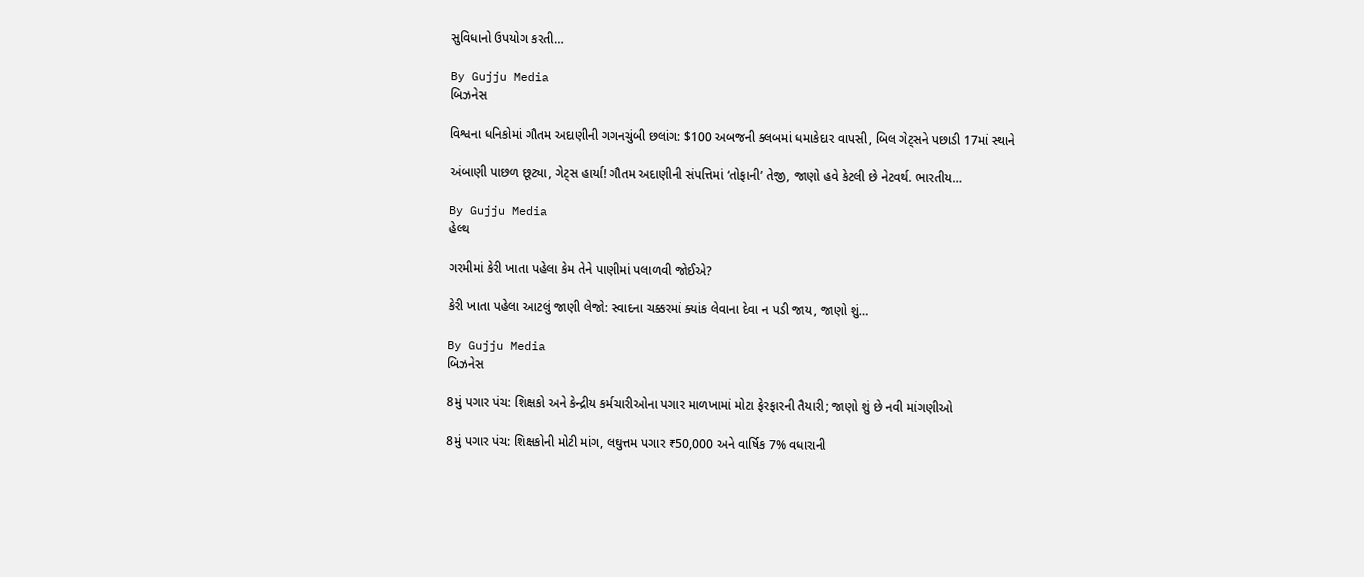સુવિધાનો ઉપયોગ કરતી…

By Gujju Media
બિઝનેસ

વિશ્વના ધનિકોમાં ગૌતમ અદાણીની ગગનચુંબી છલાંગ: $100 અબજની ક્લબમાં ધમાકેદાર વાપસી, બિલ ગેટ્સને પછાડી 17માં સ્થાને

અંબાણી પાછળ છૂટ્યા, ગેટ્સ હાર્યા! ગૌતમ અદાણીની સંપત્તિમાં ‘તોફાની’ તેજી, જાણો હવે કેટલી છે નેટવર્થ. ભારતીય…

By Gujju Media
હેલ્થ

ગરમીમાં કેરી ખાતા પહેલા કેમ તેને પાણીમાં પલાળવી જોઈએ?

કેરી ખાતા પહેલા આટલું જાણી લેજો: સ્વાદના ચક્કરમાં ક્યાંક લેવાના દેવા ન પડી જાય, જાણો શું…

By Gujju Media
બિઝનેસ

8મું પગાર પંચ: શિક્ષકો અને કેન્દ્રીય કર્મચારીઓના પગાર માળખામાં મોટા ફેરફારની તૈયારી; જાણો શું છે નવી માંગણીઓ

8મું પગાર પંચ: શિક્ષકોની મોટી માંગ, લઘુત્તમ પગાર ₹50,000 અને વાર્ષિક 7% વધારાની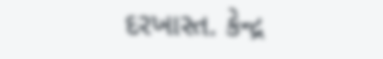દરખાસ્ત. કેન્દ્ર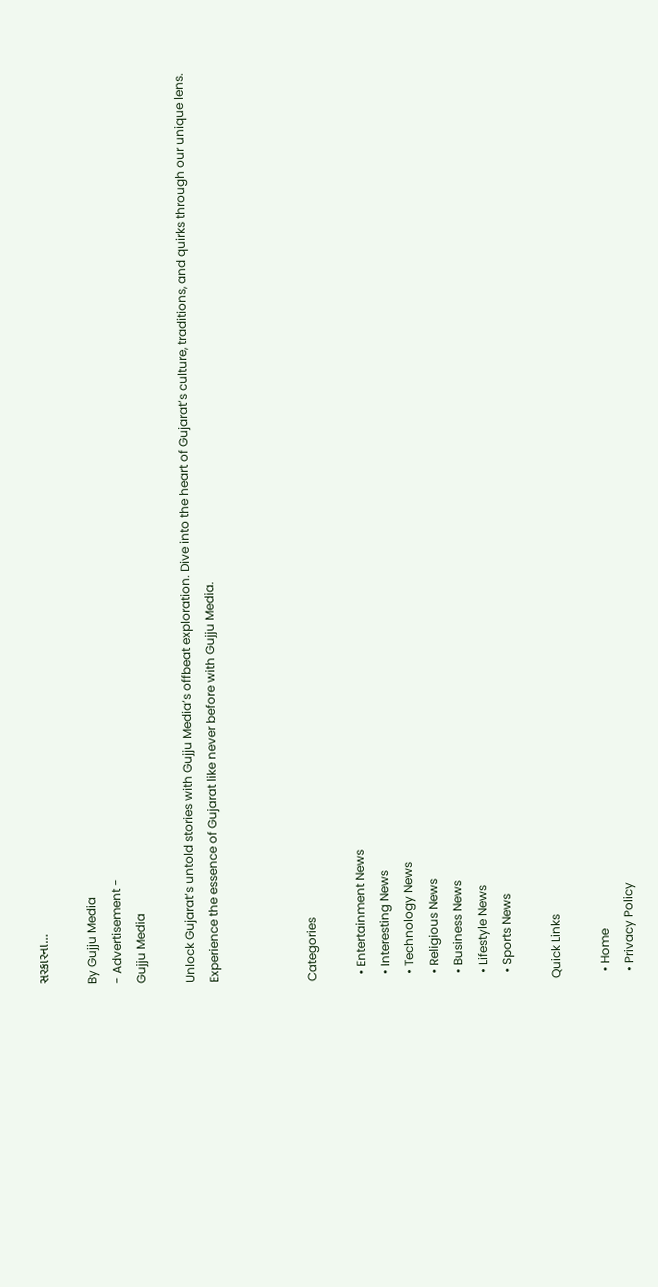સરકારના…

By Gujju Media
- Advertisement -
Gujju Media

Unlock Gujarat’s untold stories with Gujju Media’s offbeat exploration. Dive into the heart of Gujarat’s culture, traditions, and quirks through our unique lens. Experience the essence of Gujarat like never before with Gujju Media.



Categories

  • Entertainment News
  • Interesting News
  • Technology News
  • Religious News
  • Business News
  • Lifestyle News
  • Sports News

Quick Links

  • Home
  • Privacy Policy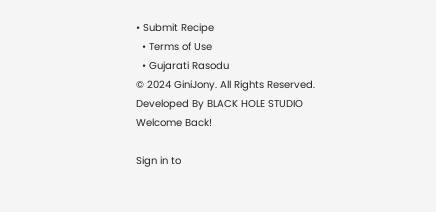• Submit Recipe
  • Terms of Use
  • Gujarati Rasodu
© 2024 GiniJony. All Rights Reserved. Developed By BLACK HOLE STUDIO
Welcome Back!

Sign in to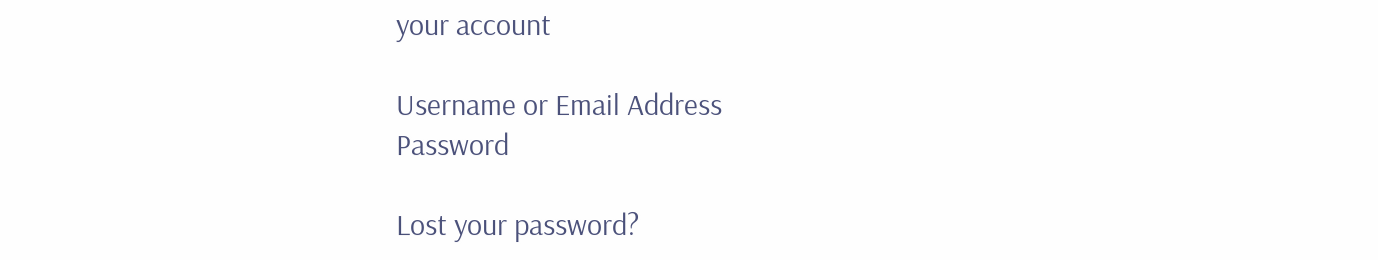your account

Username or Email Address
Password

Lost your password?